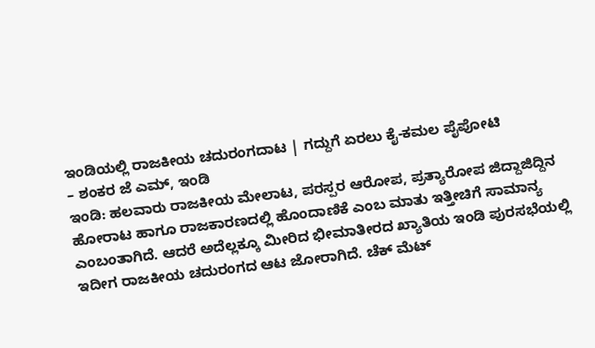ಇಂಡಿಯಲ್ಲಿ ರಾಜಕೀಯ ಚದುರಂಗದಾಟ | ಗದ್ದುಗೆ ಏರಲು ಕೈ-ಕಮಲ ಪೈಪೋಟಿ
– ಶಂಕರ ಜೆ ಎಮ್, ಇಂಡಿ
ಇಂಡಿ: ಹಲವಾರು ರಾಜಕೀಯ ಮೇಲಾಟ, ಪರಸ್ಪರ ಆರೋಪ, ಪ್ರತ್ಯಾರೋಪ ಜಿದ್ದಾಜಿದ್ದಿನ ಹೋರಾಟ ಹಾಗೂ ರಾಜಕಾರಣದಲ್ಲಿ ಹೊಂದಾಣಿಕೆ ಎಂಬ ಮಾತು ಇತ್ತೀಚಿಗೆ ಸಾಮಾನ್ಯ ಎಂಬಂತಾಗಿದೆ. ಆದರೆ ಅದೆಲ್ಲಕ್ಕೂ ಮೀರಿದ ಭೀಮಾತೀರದ ಖ್ಯಾತಿಯ ಇಂಡಿ ಪುರಸಭೆಯಲ್ಲಿ ಇದೀಗ ರಾಜಕೀಯ ಚದುರಂಗದ ಆಟ ಜೋರಾಗಿದೆ. ಚೆಕ್ ಮೆಟ್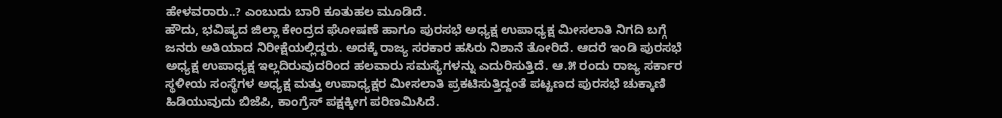ಹೇಳವರಾರು..? ಎಂಬುದು ಬಾರಿ ಕೂತುಹಲ ಮೂಡಿದೆ.
ಹೌದು, ಭವಿಷ್ಯದ ಜಿಲ್ಲಾ ಕೇಂದ್ರದ ಘೋಷಣೆ ಹಾಗೂ ಪುರಸಭೆ ಅಧ್ಯಕ್ಷ ಉಪಾಧ್ಯಕ್ಷ ಮೀಸಲಾತಿ ನಿಗದಿ ಬಗ್ಗೆ ಜನರು ಅತಿಯಾದ ನಿರೀಕ್ಷೆಯಲ್ಲಿದ್ದರು. ಅದಕ್ಕೆ ರಾಜ್ಯ ಸರಕಾರ ಹಸಿರು ನಿಶಾನೆ ತೋರಿದೆ. ಆದರೆ ಇಂಡಿ ಪುರಸಭೆ ಅಧ್ಯಕ್ಷ ಉಪಾಧ್ಯಕ್ಷ ಇಲ್ಲದಿರುವುದರಿಂದ ಹಲವಾರು ಸಮಸ್ಯೆಗಳನ್ನು ಎದುರಿಸುತ್ತಿದೆ. ಆ.೫ ರಂದು ರಾಜ್ಯ ಸರ್ಕಾರ ಸ್ಥಳೀಯ ಸಂಸ್ಥೆಗಳ ಅಧ್ಯಕ್ಷ ಮತ್ತು ಉಪಾಧ್ಯಕ್ಷರ ಮೀಸಲಾತಿ ಪ್ರಕಟಿಸುತ್ತಿದ್ದಂತೆ ಪಟ್ಟಣದ ಪುರಸಭೆ ಚುಕ್ಕಾಣಿ ಹಿಡಿಯುವುದು ಬಿಜೆಪಿ, ಕಾಂಗ್ರೆಸ್ ಪಕ್ಷಕ್ಕೀಗ ಪರಿಣಮಿಸಿದೆ.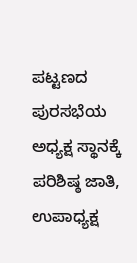ಪಟ್ಟಣದ ಪುರಸಭೆಯ ಅಧ್ಯಕ್ಷ ಸ್ಥಾನಕ್ಕೆ ಪರಿಶಿಷ್ಠ ಜಾತಿ, ಉಪಾಧ್ಯಕ್ಷ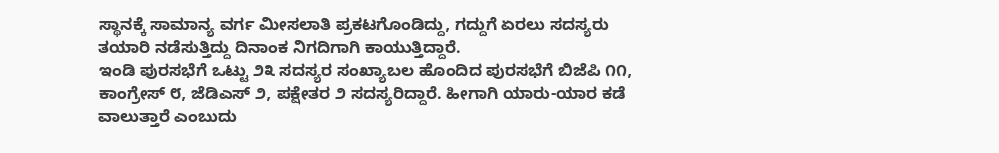ಸ್ಥಾನಕ್ಕೆ ಸಾಮಾನ್ಯ ವರ್ಗ ಮೀಸಲಾತಿ ಪ್ರಕಟಗೊಂಡಿದ್ದು, ಗದ್ದುಗೆ ಏರಲು ಸದಸ್ಯರು ತಯಾರಿ ನಡೆಸುತ್ತಿದ್ದು ದಿನಾಂಕ ನಿಗದಿಗಾಗಿ ಕಾಯುತ್ತಿದ್ದಾರೆ.
ಇಂಡಿ ಪುರಸಭೆಗೆ ಒಟ್ಟು ೨೩ ಸದಸ್ಯರ ಸಂಖ್ಯಾಬಲ ಹೊಂದಿದ ಪುರಸಭೆಗೆ ಬಿಜೆಪಿ ೧೧, ಕಾಂಗ್ರೇಸ್ ೮, ಜೆಡಿಎಸ್ ೨, ಪಕ್ಷೇತರ ೨ ಸದಸ್ಯರಿದ್ದಾರೆ. ಹೀಗಾಗಿ ಯಾರು-ಯಾರ ಕಡೆ ವಾಲುತ್ತಾರೆ ಎಂಬುದು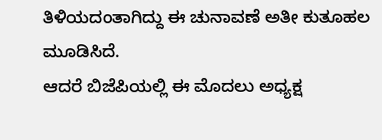ತಿಳಿಯದಂತಾಗಿದ್ದು ಈ ಚುನಾವಣೆ ಅತೀ ಕುತೂಹಲ ಮೂಡಿಸಿದೆ.
ಆದರೆ ಬಿಜೆಪಿಯಲ್ಲಿ ಈ ಮೊದಲು ಅಧ್ಯಕ್ಷ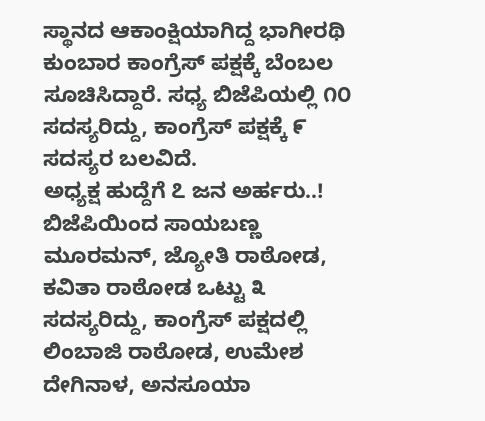ಸ್ಥಾನದ ಆಕಾಂಕ್ಷಿಯಾಗಿದ್ದ ಭಾಗೀರಥಿ ಕುಂಬಾರ ಕಾಂಗ್ರೆಸ್ ಪಕ್ಷಕ್ಕೆ ಬೆಂಬಲ ಸೂಚಿಸಿದ್ದಾರೆ. ಸಧ್ಯ ಬಿಜೆಪಿಯಲ್ಲಿ ೧೦ ಸದಸ್ಯರಿದ್ದು, ಕಾಂಗ್ರೆಸ್ ಪಕ್ಷಕ್ಕೆ ೯ ಸದಸ್ಯರ ಬಲವಿದೆ.
ಅಧ್ಯಕ್ಷ ಹುದ್ದೆಗೆ ೭ ಜನ ಅರ್ಹರು..!
ಬಿಜೆಪಿಯಿಂದ ಸಾಯಬಣ್ಣ ಮೂರಮನ್, ಜ್ಯೋತಿ ರಾಠೋಡ, ಕವಿತಾ ರಾಠೋಡ ಒಟ್ಟು ೩ ಸದಸ್ಯರಿದ್ದು, ಕಾಂಗ್ರೆಸ್ ಪಕ್ಷದಲ್ಲಿ ಲಿಂಬಾಜಿ ರಾಠೋಡ, ಉಮೇಶ ದೇಗಿನಾಳ, ಅನಸೂಯಾ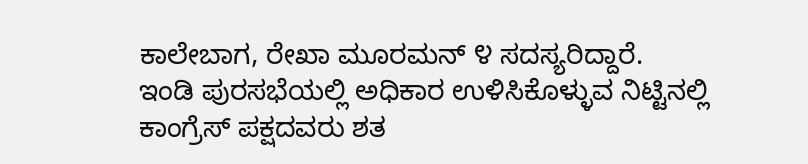ಕಾಲೇಬಾಗ, ರೇಖಾ ಮೂರಮನ್ ೪ ಸದಸ್ಯರಿದ್ದಾರೆ.
ಇಂಡಿ ಪುರಸಭೆಯಲ್ಲಿ ಅಧಿಕಾರ ಉಳಿಸಿಕೊಳ್ಳುವ ನಿಟ್ಟಿನಲ್ಲಿ ಕಾಂಗ್ರೆಸ್ ಪಕ್ಷದವರು ಶತ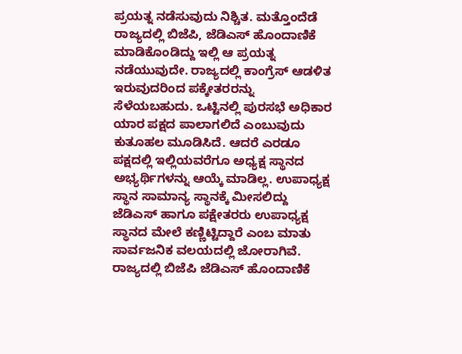ಪ್ರಯತ್ನ ನಡೆಸುವುದು ನಿಶ್ಚಿತ. ಮತ್ತೊಂದೆಡೆ ರಾಜ್ಯದಲ್ಲಿ ಬಿಜೆಪಿ, ಜೆಡಿಎಸ್ ಹೊಂದಾಣಿಕೆ ಮಾಡಿಕೊಂಡಿದ್ದು ಇಲ್ಲಿ ಆ ಪ್ರಯತ್ನ ನಡೆಯುವುದೇ. ರಾಜ್ಯದಲ್ಲಿ ಕಾಂಗ್ರೆಸ್ ಆಡಳಿತ ಇರುವುದರಿಂದ ಪಕ್ಕೇತರರನ್ನು ಸೆಳೆಯಬಹುದು. ಒಟ್ಟಿನಲ್ಲಿ ಪುರಸಭೆ ಅಧಿಕಾರ ಯಾರ ಪಕ್ಷದ ಪಾಲಾಗಲಿದೆ ಎಂಬುವುದು ಕುತೂಹಲ ಮೂಡಿಸಿದೆ. ಆದರೆ ಎರಡೂ ಪಕ್ಷದಲ್ಲಿ ಇಲ್ಲಿಯವರೆಗೂ ಅಧ್ಯಕ್ಷ ಸ್ಥಾನದ ಅಭ್ಯರ್ಥಿಗಳನ್ನು ಆಯ್ಕೆ ಮಾಡಿಲ್ಲ. ಉಪಾಧ್ಯಕ್ಷ ಸ್ಥಾನ ಸಾಮಾನ್ಯ ಸ್ಥಾನಕ್ಕೆ ಮೀಸಲಿದ್ದು ಜೆಡಿಎಸ್ ಹಾಗೂ ಪಕ್ಷೇತರರು ಉಪಾಧ್ಯಕ್ಷ ಸ್ಥಾನದ ಮೇಲೆ ಕಣ್ಣಿಟ್ಟಿದ್ದಾರೆ ಎಂಬ ಮಾತು ಸಾರ್ವಜನಿಕ ವಲಯದಲ್ಲಿ ಜೋರಾಗಿವೆ. ರಾಜ್ಯದಲ್ಲಿ ಬಿಜೆಪಿ ಜೆಡಿಎಸ್ ಹೊಂದಾಣಿಕೆ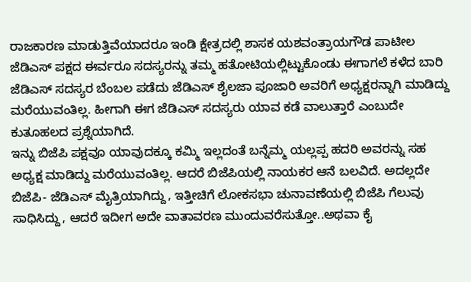ರಾಜಕಾರಣ ಮಾಡುತ್ತಿವೆಯಾದರೂ ಇಂಡಿ ಕ್ಷೇತ್ರದಲ್ಲಿ ಶಾಸಕ ಯಶವಂತ್ರಾಯಗೌಡ ಪಾಟೀಲ ಜೆಡಿಎಸ್ ಪಕ್ಷದ ಈರ್ವರೂ ಸದಸ್ಯರನ್ನು ತಮ್ಮ ಹತೋಟಿಯಲ್ಲಿಟ್ಟುಕೊಂಡು ಈಗಾಗಲೆ ಕಳೆದ ಬಾರಿ ಜೆಡಿಎಸ್ ಸದಸ್ಯರ ಬೆಂಬಲ ಪಡೆದು ಜೆಡಿಎಸ್ ಶೈಲಜಾ ಪೂಜಾರಿ ಅವರಿಗೆ ಅಧ್ಯಕ್ಷರನ್ನಾಗಿ ಮಾಡಿದ್ದು ಮರೆಯುವಂತಿಲ್ಲ. ಹೀಗಾಗಿ ಈಗ ಜೆಡಿಎಸ್ ಸದಸ್ಯರು ಯಾವ ಕಡೆ ವಾಲುತ್ತಾರೆ ಎಂಬುದೇ ಕುತೂಹಲದ ಪ್ರಶ್ನೆಯಾಗಿದೆ.
ಇನ್ನು ಬಿಜೆಪಿ ಪಕ್ಷವೂ ಯಾವುದಕ್ಕೂ ಕಮ್ಮಿ ಇಲ್ಲದಂತೆ ಬನ್ನೆಮ್ಮ ಯಲ್ಲಪ್ಪ ಹದರಿ ಅವರನ್ನು ಸಹ ಅಧ್ಯಕ್ಷ ಮಾಡಿದ್ದು ಮರೆಯುವಂತಿಲ್ಲ. ಆದರೆ ಬಿಜೆಪಿಯಲ್ಲಿ ನಾಯಕರ ಆನೆ ಬಲವಿದೆ. ಅದಲ್ಲದೇ ಬಿಜೆಪಿ- ಜೆಡಿಎಸ್ ಮೈತ್ರಿಯಾಗಿದ್ದು, ಇತ್ತೀಚಿಗೆ ಲೋಕಸಭಾ ಚುನಾವಣೆಯಲ್ಲಿ ಬಿಜೆಪಿ ಗೆಲುವು ಸಾಧಿಸಿದ್ದು, ಆದರೆ ಇದೀಗ ಅದೇ ವಾತಾವರಣ ಮುಂದುವರೆಸುತ್ತೋ..ಅಥವಾ ಕೈ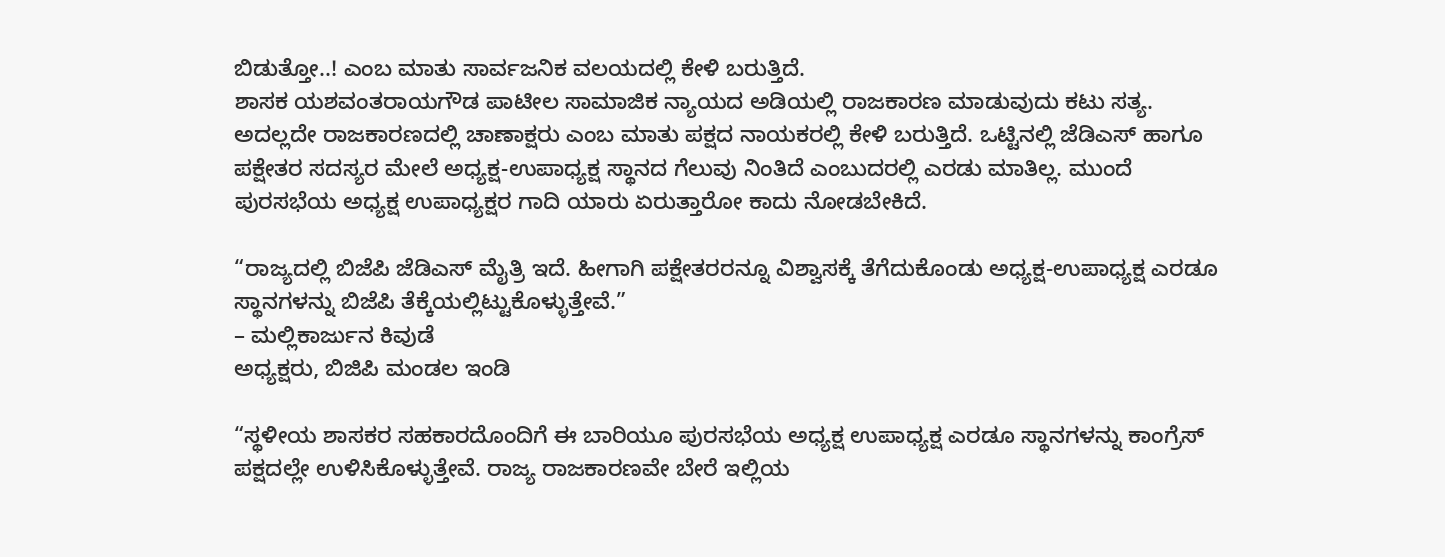ಬಿಡುತ್ತೋ..! ಎಂಬ ಮಾತು ಸಾರ್ವಜನಿಕ ವಲಯದಲ್ಲಿ ಕೇಳಿ ಬರುತ್ತಿದೆ.
ಶಾಸಕ ಯಶವಂತರಾಯಗೌಡ ಪಾಟೀಲ ಸಾಮಾಜಿಕ ನ್ಯಾಯದ ಅಡಿಯಲ್ಲಿ ರಾಜಕಾರಣ ಮಾಡುವುದು ಕಟು ಸತ್ಯ. ಅದಲ್ಲದೇ ರಾಜಕಾರಣದಲ್ಲಿ ಚಾಣಾಕ್ಷರು ಎಂಬ ಮಾತು ಪಕ್ಷದ ನಾಯಕರಲ್ಲಿ ಕೇಳಿ ಬರುತ್ತಿದೆ. ಒಟ್ಟಿನಲ್ಲಿ ಜೆಡಿಎಸ್ ಹಾಗೂ ಪಕ್ಷೇತರ ಸದಸ್ಯರ ಮೇಲೆ ಅಧ್ಯಕ್ಷ-ಉಪಾಧ್ಯಕ್ಷ ಸ್ಥಾನದ ಗೆಲುವು ನಿಂತಿದೆ ಎಂಬುದರಲ್ಲಿ ಎರಡು ಮಾತಿಲ್ಲ. ಮುಂದೆ ಪುರಸಭೆಯ ಅಧ್ಯಕ್ಷ ಉಪಾಧ್ಯಕ್ಷರ ಗಾದಿ ಯಾರು ಏರುತ್ತಾರೋ ಕಾದು ನೋಡಬೇಕಿದೆ.

“ರಾಜ್ಯದಲ್ಲಿ ಬಿಜೆಪಿ ಜೆಡಿಎಸ್ ಮೈತ್ರಿ ಇದೆ. ಹೀಗಾಗಿ ಪಕ್ಷೇತರರನ್ನೂ ವಿಶ್ವಾಸಕ್ಕೆ ತೆಗೆದುಕೊಂಡು ಅಧ್ಯಕ್ಷ-ಉಪಾಧ್ಯಕ್ಷ ಎರಡೂ ಸ್ಥಾನಗಳನ್ನು ಬಿಜೆಪಿ ತೆಕ್ಕೆಯಲ್ಲಿಟ್ಟುಕೊಳ್ಳುತ್ತೇವೆ.”
– ಮಲ್ಲಿಕಾರ್ಜುನ ಕಿವುಡೆ
ಅಧ್ಯಕ್ಷರು, ಬಿಜಿಪಿ ಮಂಡಲ ಇಂಡಿ

“ಸ್ಥಳೀಯ ಶಾಸಕರ ಸಹಕಾರದೊಂದಿಗೆ ಈ ಬಾರಿಯೂ ಪುರಸಭೆಯ ಅಧ್ಯಕ್ಷ ಉಪಾಧ್ಯಕ್ಷ ಎರಡೂ ಸ್ಥಾನಗಳನ್ನು ಕಾಂಗ್ರೆಸ್ ಪಕ್ಷದಲ್ಲೇ ಉಳಿಸಿಕೊಳ್ಳುತ್ತೇವೆ. ರಾಜ್ಯ ರಾಜಕಾರಣವೇ ಬೇರೆ ಇಲ್ಲಿಯ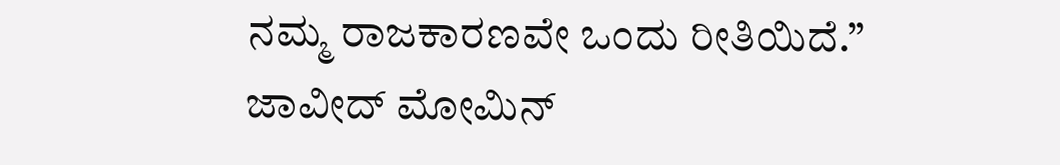ನಮ್ಮ ರಾಜಕಾರಣವೇ ಒಂದು ರೀತಿಯಿದೆ.”
ಜಾವೀದ್ ಮೋಮಿನ್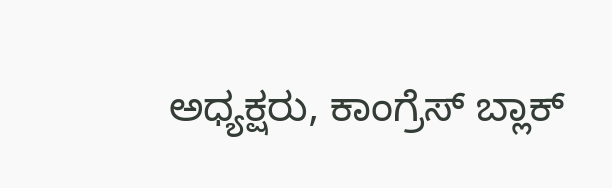ಅಧ್ಯಕ್ಷರು, ಕಾಂಗ್ರೆಸ್ ಬ್ಲಾಕ್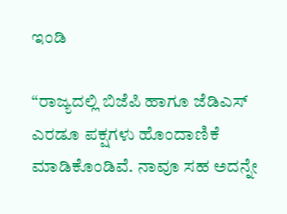ಇಂಡಿ

“ರಾಜ್ಯದಲ್ಲಿ ಬಿಜೆಪಿ ಹಾಗೂ ಜೆಡಿಎಸ್ ಎರಡೂ ಪಕ್ಷಗಳು ಹೊಂದಾಣಿಕೆ ಮಾಡಿಕೊಂಡಿವೆ. ನಾವೂ ಸಹ ಅದನ್ನೇ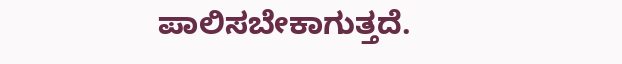ಪಾಲಿಸಬೇಕಾಗುತ್ತದೆ.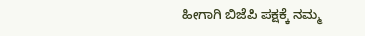ಹೀಗಾಗಿ ಬಿಜೆಪಿ ಪಕ್ಷಕ್ಕೆ ನಮ್ಮ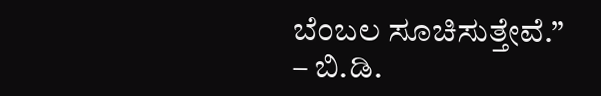ಬೆಂಬಲ ಸೂಚಿಸುತ್ತೇವೆ.”
– ಬಿ.ಡಿ.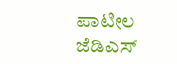ಪಾಟೀಲ
ಜೆಡಿಎಸ್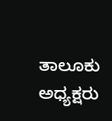ತಾಲೂಕು ಅಧ್ಯಕ್ಷರು